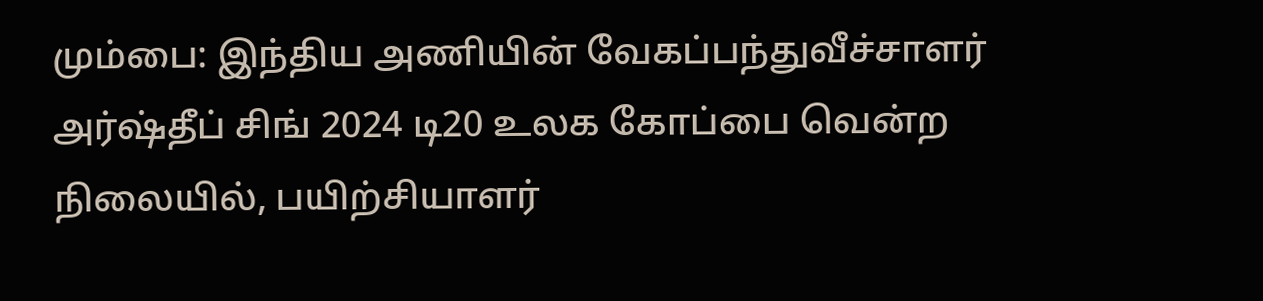மும்பை: இந்திய அணியின் வேகப்பந்துவீச்சாளர் அர்ஷ்தீப் சிங் 2024 டி20 உலக கோப்பை வென்ற நிலையில், பயிற்சியாளர்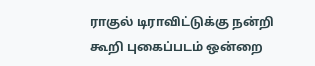ராகுல் டிராவிட்டுக்கு நன்றி கூறி புகைப்படம் ஒன்றை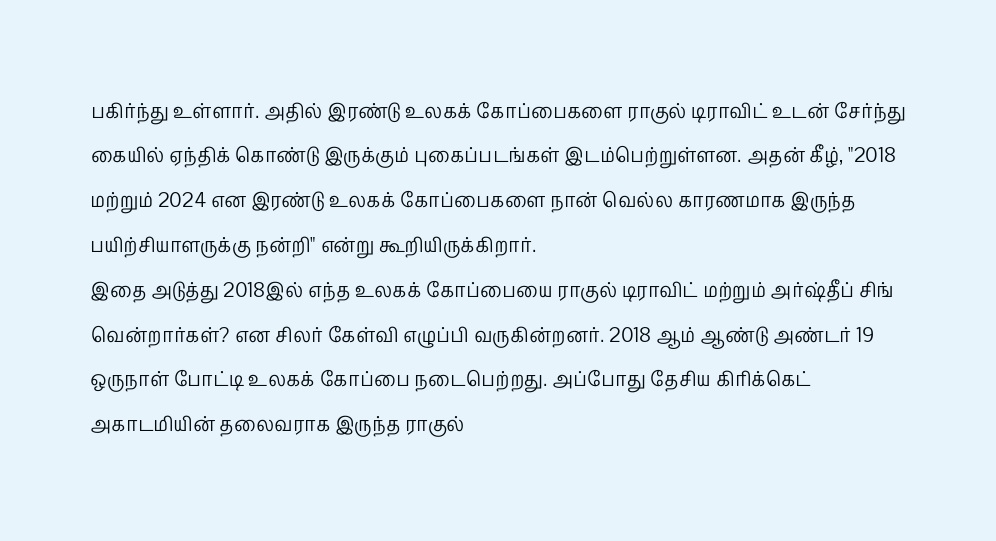பகிர்ந்து உள்ளார். அதில் இரண்டு உலகக் கோப்பைகளை ராகுல் டிராவிட் உடன் சேர்ந்து கையில் ஏந்திக் கொண்டு இருக்கும் புகைப்படங்கள் இடம்பெற்றுள்ளன. அதன் கீழ், "2018 மற்றும் 2024 என இரண்டு உலகக் கோப்பைகளை நான் வெல்ல காரணமாக இருந்த பயிற்சியாளருக்கு நன்றி" என்று கூறியிருக்கிறார்.
இதை அடுத்து 2018இல் எந்த உலகக் கோப்பையை ராகுல் டிராவிட் மற்றும் அர்ஷ்தீப் சிங் வென்றார்கள்? என சிலர் கேள்வி எழுப்பி வருகின்றனர். 2018 ஆம் ஆண்டு அண்டர் 19 ஒருநாள் போட்டி உலகக் கோப்பை நடைபெற்றது. அப்போது தேசிய கிரிக்கெட் அகாடமியின் தலைவராக இருந்த ராகுல்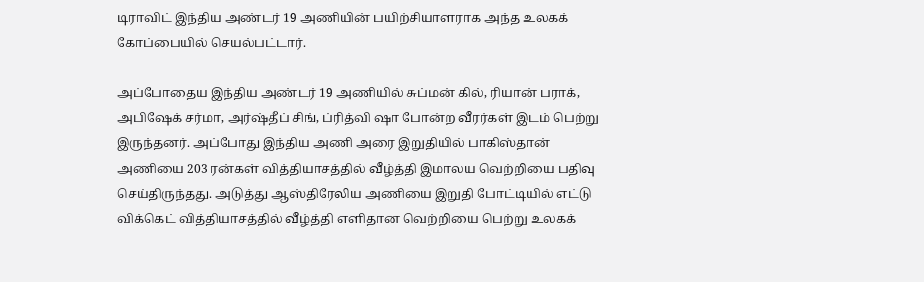டிராவிட் இந்திய அண்டர் 19 அணியின் பயிற்சியாளராக அந்த உலகக் கோப்பையில் செயல்பட்டார்.

அப்போதைய இந்திய அண்டர் 19 அணியில் சுப்மன் கில், ரியான் பராக், அபிஷேக் சர்மா, அர்ஷ்தீப் சிங், ப்ரித்வி ஷா போன்ற வீரர்கள் இடம் பெற்று இருந்தனர். அப்போது இந்திய அணி அரை இறுதியில் பாகிஸ்தான் அணியை 203 ரன்கள் வித்தியாசத்தில் வீழ்த்தி இமாலய வெற்றியை பதிவு செய்திருந்தது. அடுத்து ஆஸ்திரேலிய அணியை இறுதி போட்டியில் எட்டு விக்கெட் வித்தியாசத்தில் வீழ்த்தி எளிதான வெற்றியை பெற்று உலகக்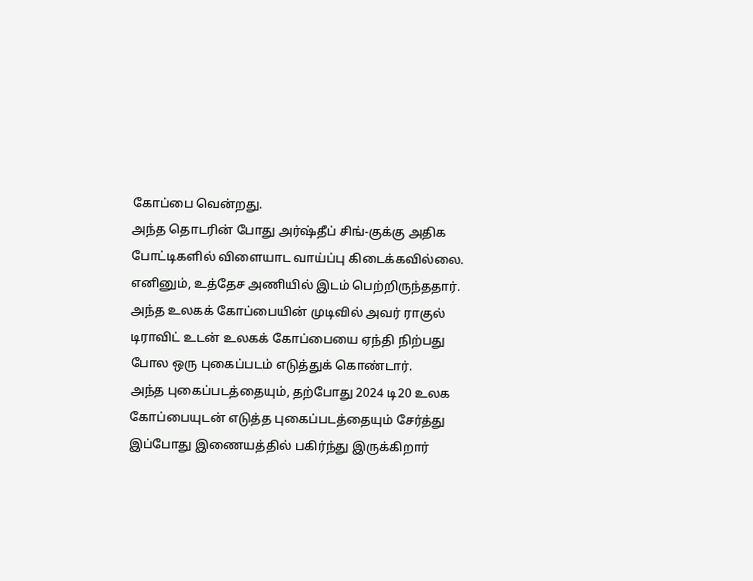கோப்பை வென்றது.
அந்த தொடரின் போது அர்ஷ்தீப் சிங்-குக்கு அதிக போட்டிகளில் விளையாட வாய்ப்பு கிடைக்கவில்லை. எனினும், உத்தேச அணியில் இடம் பெற்றிருந்ததார். அந்த உலகக் கோப்பையின் முடிவில் அவர் ராகுல் டிராவிட் உடன் உலகக் கோப்பையை ஏந்தி நிற்பது போல ஒரு புகைப்படம் எடுத்துக் கொண்டார்.
அந்த புகைப்படத்தையும், தற்போது 2024 டி20 உலக கோப்பையுடன் எடுத்த புகைப்படத்தையும் சேர்த்து இப்போது இணையத்தில் பகிர்ந்து இருக்கிறார்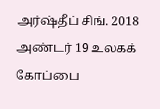அர்ஷ்தீப் சிங். 2018 அண்டர் 19 உலகக் கோப்பை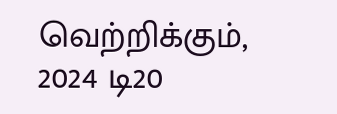வெற்றிக்கும், 2024 டி20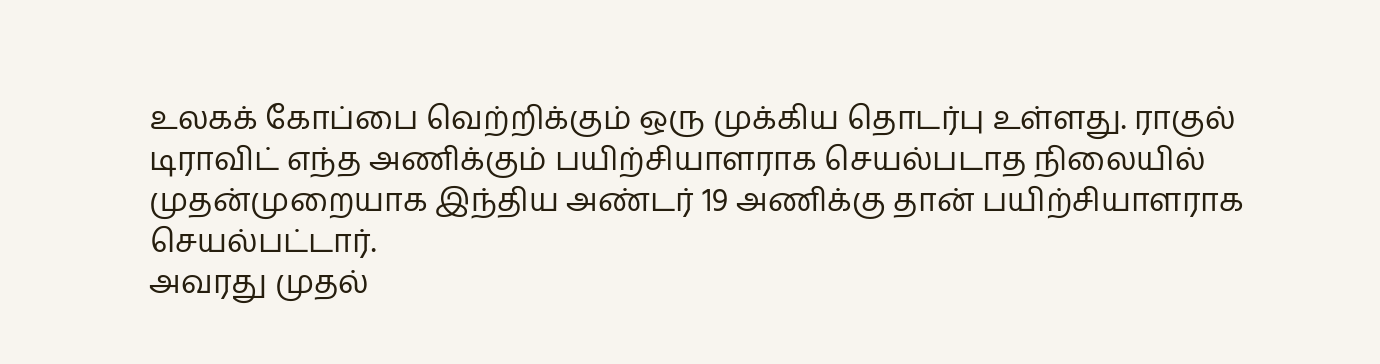உலகக் கோப்பை வெற்றிக்கும் ஒரு முக்கிய தொடர்பு உள்ளது. ராகுல் டிராவிட் எந்த அணிக்கும் பயிற்சியாளராக செயல்படாத நிலையில் முதன்முறையாக இந்திய அண்டர் 19 அணிக்கு தான் பயிற்சியாளராக செயல்பட்டார்.
அவரது முதல்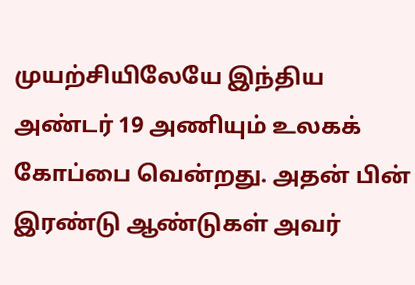முயற்சியிலேயே இந்திய அண்டர் 19 அணியும் உலகக் கோப்பை வென்றது. அதன் பின் இரண்டு ஆண்டுகள் அவர்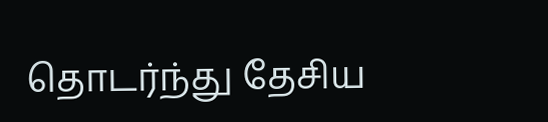தொடர்ந்து தேசிய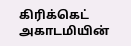கிரிக்கெட் அகாடமியின்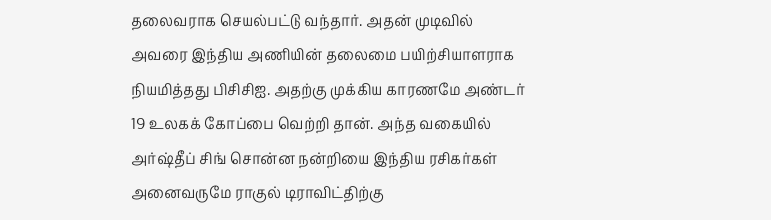தலைவராக செயல்பட்டு வந்தார். அதன் முடிவில் அவரை இந்திய அணியின் தலைமை பயிற்சியாளராக நியமித்தது பிசிசிஐ. அதற்கு முக்கிய காரணமே அண்டர் 19 உலகக் கோப்பை வெற்றி தான். அந்த வகையில் அர்ஷ்தீப் சிங் சொன்ன நன்றியை இந்திய ரசிகர்கள் அனைவருமே ராகுல் டிராவிட்திற்கு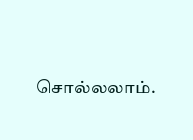சொல்லலாம்.